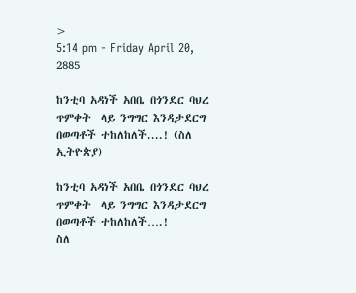>
5:14 pm - Friday April 20, 2885

ከንቲባ አዳነች አበቤ በጎንደር ባህረ ጥምቀት  ላይ ንግግር እንዳታደርግ በወጣቶች ተከለከለች....! (ስለ ኢትዮጵያ)

ከንቲባ አዳነች አበቤ በጎንደር ባህረ ጥምቀት  ላይ ንግግር እንዳታደርግ በወጣቶች ተከለከለች….!
ስለ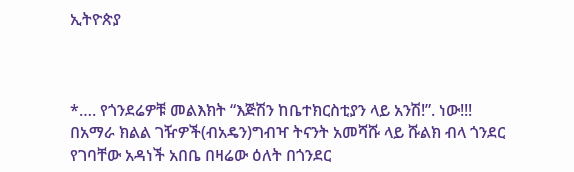ኢትዮጵያ



*…. የጎንደሬዎቹ መልእክት “እጅሽን ከቤተክርስቲያን ላይ አንሽ!”. ነው!!!
በአማራ ክልል ገዥዎች(ብአዴን)ግብዣ ትናንት አመሻሹ ላይ ሹልክ ብላ ጎንደር የገባቸው አዳነች አበቤ በዛሬው ዕለት በጎንደር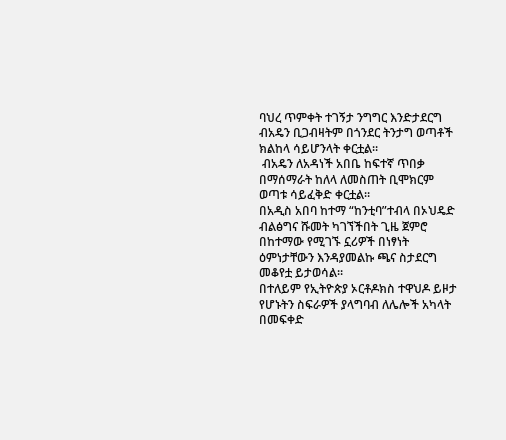ባህረ ጥምቀት ተገኝታ ንግግር እንድታደርግ ብአዴን ቢጋብዛትም በጎንደር ትንታግ ወጣቶች ክልከላ ሳይሆንላት ቀርቷል።
 ብአዴን ለአዳነች አበቤ ከፍተኛ ጥበቃ በማሰማራት ከለላ ለመስጠት ቢሞክርም ወጣቱ ሳይፈቅድ ቀርቷል።
በአዲስ አበባ ከተማ “ከንቲባ”ተብላ በኦህዴድ ብልፅግና ሹመት ካገኘችበት ጊዜ ጀምሮ በከተማው የሚገኙ ኗሪዎች በነፃነት ዕምነታቸውን እንዳያመልኩ ጫና ስታደርግ መቆየቷ ይታወሳል።
በተለይም የኢትዮጵያ ኦርቶዶክስ ተዋህዶ ይዞታ የሆኑትን ስፍራዎች ያላግባብ ለሌሎች አካላት በመፍቀድ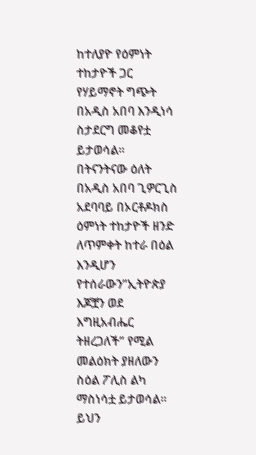ከተለያዮ የዕምነት ተከታዮች ጋር የሃይማኖት ግጭት በአዲስ አበባ እንዲነሳ ስታደርግ መቆየቷ ይታወሳል።
በትናንትናው ዕለት በአዲስ አበባ ጊዎርጊስ አደባባይ በኦርቶዶክስ ዕምነት ተከታዮች ዘንድ ለጥምቀት ከተራ በዕል እንዲሆን የተሰራውን”ኢትዮጵያ እጆቿን ወደ እግዚአብሔር ትዘረጋለች” የሚል መልዕክት ያዘለውን ስዕል ፖሊስ ልካ ማስነሳቷ ይታወሳል።
ይህን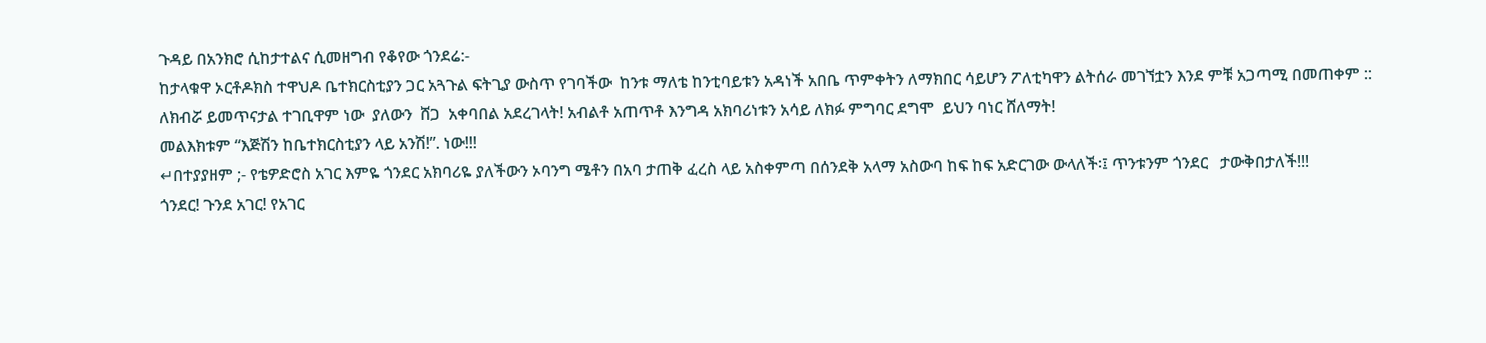ጉዳይ በአንክሮ ሲከታተልና ሲመዘግብ የቆየው ጎንደሬ:-
ከታላቁዋ ኦርቶዶክስ ተዋህዶ ቤተክርስቲያን ጋር አጓጉል ፍትጊያ ውስጥ የገባችው  ከንቱ ማለቴ ከንቲባይቱን አዳነች አበቤ ጥምቀትን ለማክበር ሳይሆን ፖለቲካዋን ልትሰራ መገኘቷን እንደ ምቹ አጋጣሚ በመጠቀም ::
ለክብሯ ይመጥናታል ተገቢዋም ነው  ያለውን  ሸጋ  አቀባበል አደረገላት! አብልቶ አጠጥቶ እንግዳ አክባሪነቱን አሳይ ለክፉ ምግባር ደግሞ  ይህን ባነር ሸለማት!
መልእክቱም “እጅሽን ከቤተክርስቲያን ላይ አንሽ!”. ነው!!!
↵በተያያዘም ;- የቴዎድሮስ አገር እምዬ ጎንደር አክባሪዬ ያለችውን ኦባንግ ሜቶን በአባ ታጠቅ ፈረስ ላይ አስቀምጣ በሰንደቅ አላማ አስውባ ከፍ ከፍ አድርገው ውላለች፡፤ ጥንቱንም ጎንደር   ታውቅበታለች!!!
ጎንደር! ጉንደ አገር! የአገር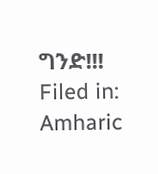ግንድ!!!
Filed in: Amharic